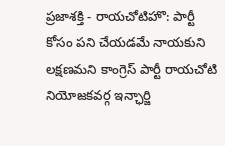ప్రజాశక్తి - రాయచోటిహొ: పార్టీ కోసం పని చేయడమే నాయకుని లక్షణమని కాంగ్రెస్ పార్టీ రాయచోటి నియోజకవర్గ ఇన్ఛార్జి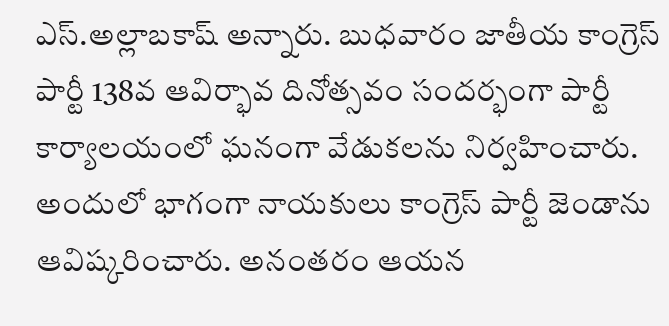ఎస్.అల్లాబకాష్ అన్నారు. బుధవారం జాతీయ కాంగ్రెస్ పార్టీ 138వ ఆవిర్భావ దినోత్సవం సందర్భంగా పార్టీ కార్యాలయంలో ఘనంగా వేడుకలను నిర్వహించారు. అందులో భాగంగా నాయకులు కాంగ్రెస్ పార్టీ జెండాను ఆవిష్కరించారు. అనంతరం ఆయన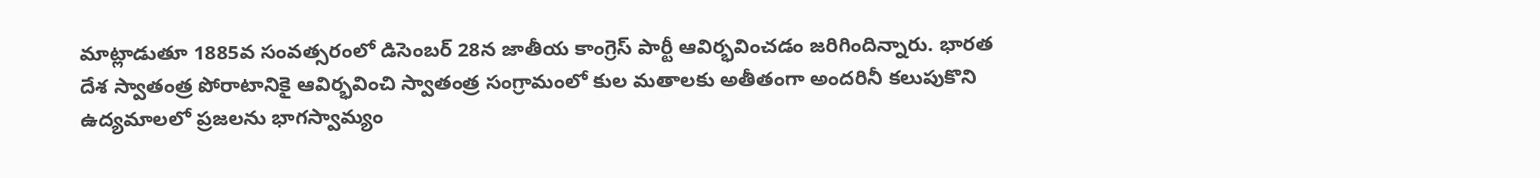మాట్లాడుతూ 1885వ సంవత్సరంలో డిసెంబర్ 28న జాతీయ కాంగ్రెస్ పార్టీ ఆవిర్భవించడం జరిగిందిన్నారు. భారత దేశ స్వాతంత్ర పోరాటానికై ఆవిర్భవించి స్వాతంత్ర సంగ్రామంలో కుల మతాలకు అతీతంగా అందరినీ కలుపుకొని ఉద్యమాలలో ప్రజలను భాగస్వామ్యం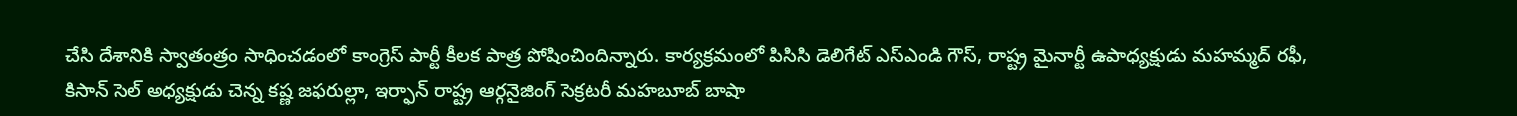చేసి దేశానికి స్వాతంత్రం సాధించడంలో కాంగ్రెస్ పార్టీ కీలక పాత్ర పోషించిందిన్నారు. కార్యక్రమంలో పిసిసి డెలిగేట్ ఎస్ఎండి గౌస్, రాష్ట్ర మైనార్టీ ఉపాధ్యక్షుడు మహమ్మద్ రఫీ, కిసాన్ సెల్ అధ్యక్షుడు చెన్న కష్ణ జఫరుల్లా, ఇర్ఫాన్ రాష్ట్ర ఆర్గనైజింగ్ సెక్రటరీ మహబూబ్ బాషా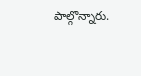పాల్గొన్నారు.